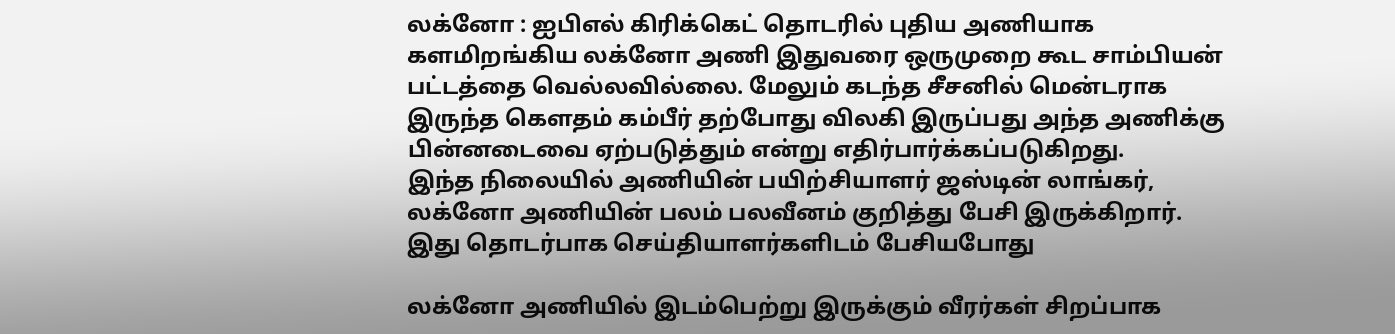லக்னோ : ஐபிஎல் கிரிக்கெட் தொடரில் புதிய அணியாக களமிறங்கிய லக்னோ அணி இதுவரை ஒருமுறை கூட சாம்பியன் பட்டத்தை வெல்லவில்லை. மேலும் கடந்த சீசனில் மென்டராக இருந்த கௌதம் கம்பீர் தற்போது விலகி இருப்பது அந்த அணிக்கு பின்னடைவை ஏற்படுத்தும் என்று எதிர்பார்க்கப்படுகிறது.
இந்த நிலையில் அணியின் பயிற்சியாளர் ஜஸ்டின் லாங்கர், லக்னோ அணியின் பலம் பலவீனம் குறித்து பேசி இருக்கிறார். இது தொடர்பாக செய்தியாளர்களிடம் பேசியபோது

லக்னோ அணியில் இடம்பெற்று இருக்கும் வீரர்கள் சிறப்பாக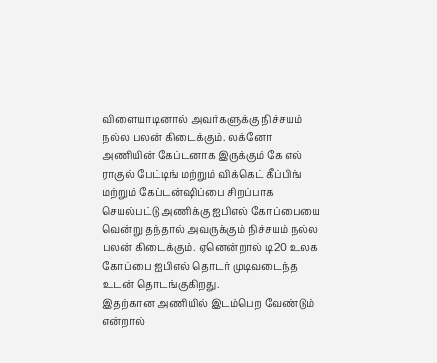விளையாடினால் அவர்களுக்கு நிச்சயம் நல்ல பலன் கிடைக்கும். லக்னோ அணியின் கேப்டனாக இருக்கும் கே எல் ராகுல் பேட்டிங் மற்றும் விக்கெட் கீப்பிங் மற்றும் கேப்டன்ஷிப்பை சிறப்பாக செயல்பட்டு அணிக்கு ஐபிஎல் கோப்பையை வென்று தந்தால் அவருக்கும் நிச்சயம் நல்ல பலன் கிடைக்கும். ஏனென்றால் டி20 உலக கோப்பை ஐபிஎல் தொடர் முடிவடைந்த உடன் தொடங்குகிறது.
இதற்கான அணியில் இடம்பெற வேண்டும் என்றால்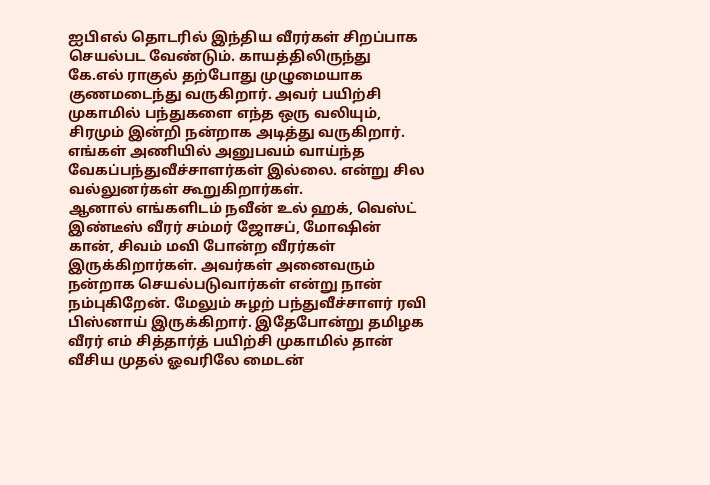ஐபிஎல் தொடரில் இந்திய வீரர்கள் சிறப்பாக செயல்பட வேண்டும். காயத்திலிருந்து கே.எல் ராகுல் தற்போது முழுமையாக குணமடைந்து வருகிறார். அவர் பயிற்சி முகாமில் பந்துகளை எந்த ஒரு வலியும், சிரமும் இன்றி நன்றாக அடித்து வருகிறார். எங்கள் அணியில் அனுபவம் வாய்ந்த வேகப்பந்துவீச்சாளர்கள் இல்லை. என்று சில வல்லுனர்கள் கூறுகிறார்கள்.
ஆனால் எங்களிடம் நவீன் உல் ஹக், வெஸ்ட் இண்டீஸ் வீரர் சம்மர் ஜோசப், மோஷின் கான், சிவம் மவி போன்ற வீரர்கள் இருக்கிறார்கள். அவர்கள் அனைவரும் நன்றாக செயல்படுவார்கள் என்று நான் நம்புகிறேன். மேலும் சுழற் பந்துவீச்சாளர் ரவி பிஸ்னாய் இருக்கிறார். இதேபோன்று தமிழக வீரர் எம் சித்தார்த் பயிற்சி முகாமில் தான் வீசிய முதல் ஓவரிலே மைடன்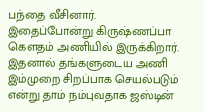பந்தை வீசினார்.
இதைப்போன்று கிருஷ்ணப்பா கௌதம் அணியில் இருக்கிறார். இதனால் தங்களுடைய அணி இம்முறை சிறப்பாக செயல்படும் என்று தாம் நம்புவதாக ஜஸ்டின்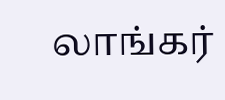லாங்கர்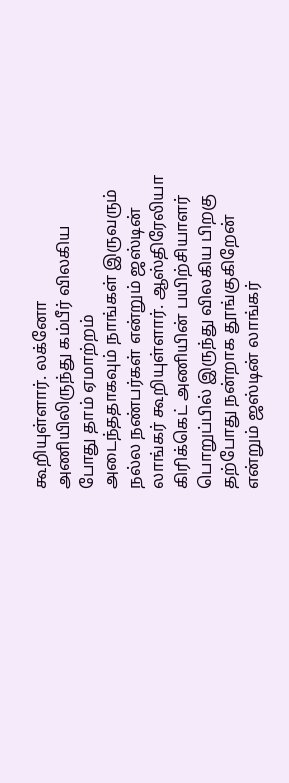கூறியுள்ளார். லக்னோ அணியிலிருந்து கம்பீர் விலகிய போது தாம் ஏமாற்றம் அடைந்ததாகவும் நாங்கள் இருவரும் நல்ல நண்பர்கள் என்றும் ஜஸ்டின் லாங்கர் கூறியுள்ளார். ஆஸ்திரேலியா கிரிக்கெட் அணியின் பயிற்சியாளர் பொறுப்பில் இருந்து விலகிய பிறகு தற்போது நன்றாக தூங்குகிறேன் என்றும் ஜஸ்டின் லாங்கர்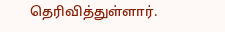தெரிவித்துள்ளார்.